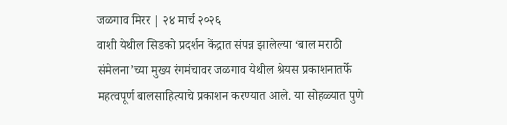जळगाव मिरर | २४ मार्च २०२६
वाशी येथील सिडको प्रदर्शन केंद्रात संपन्न झालेल्या ‘बाल मराठी संमेलना’च्या मुख्य रंगमंचावर जळगाव येथील श्रेयस प्रकाशनातर्फे महत्वपूर्ण बालसाहित्याचे प्रकाशन करण्यात आले. या सोहळ्यात पुणे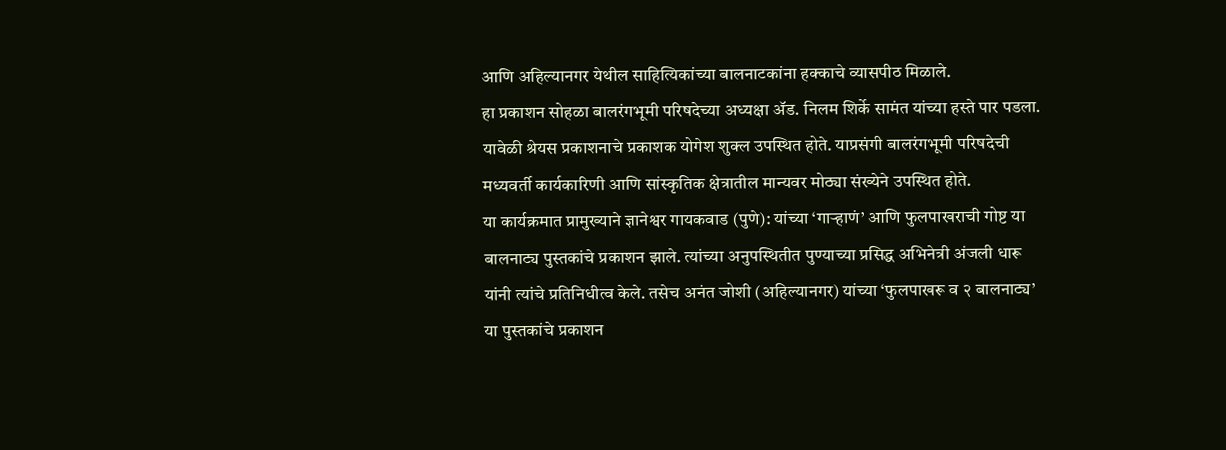आणि अहिल्यानगर येथील साहित्यिकांच्या बालनाटकांना हक्काचे व्यासपीठ मिळाले.
हा प्रकाशन सोहळा बालरंगभूमी परिषदेच्या अध्यक्षा ॲड. निलम शिर्के सामंत यांच्या हस्ते पार पडला. यावेळी श्रेयस प्रकाशनाचे प्रकाशक योगेश शुक्ल उपस्थित होते. याप्रसंगी बालरंगभूमी परिषदेची मध्यवर्ती कार्यकारिणी आणि सांस्कृतिक क्षेत्रातील मान्यवर मोठ्या संख्येने उपस्थित होते.
या कार्यक्रमात प्रामुख्याने ज्ञानेश्वर गायकवाड (पुणे): यांच्या ‘गाऱ्हाणं’ आणि फुलपाखराची गोष्ट या बालनाट्य पुस्तकांचे प्रकाशन झाले. त्यांच्या अनुपस्थितीत पुण्याच्या प्रसिद्ध अभिनेत्री अंजली धारू यांनी त्यांचे प्रतिनिधीत्व केले. तसेच अनंत जोशी (अहिल्यानगर) यांच्या ‘फुलपाखरू व २ बालनाट्य’ या पुस्तकांचे प्रकाशन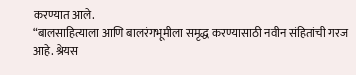करण्यात आले.
“बालसाहित्याला आणि बालरंगभूमीला समृद्ध करण्यासाठी नवीन संहितांची गरज आहे. श्रेयस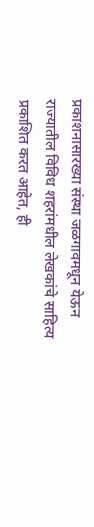प्रकाशनासारख्या संस्था जळगावमधून येऊन राज्यातील विविध शहरांमधील लेखकांचे साहित्य प्रकाशित करत आहेत, ही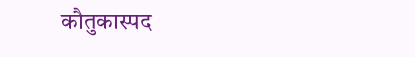कौतुकास्पद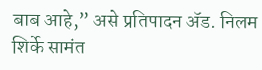बाब आहे,” असे प्रतिपादन ॲड. निलम शिर्के सामंत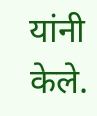यांनी केले.